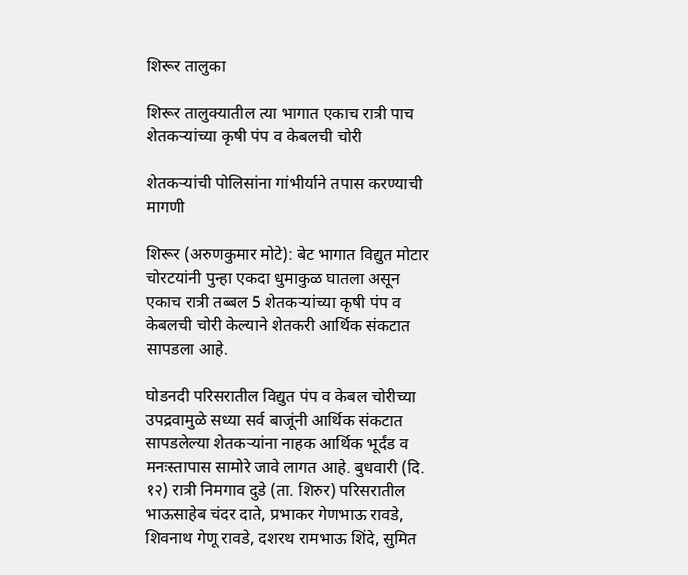शिरूर तालुका

शिरूर तालुक्यातील त्या भागात एकाच रात्री पाच शेतकऱ्यांच्या कृषी पंप व केबलची चोरी

शेतकऱ्यांची पोलिसांना गांभीर्याने तपास करण्याची मागणी

शिरूर (अरुणकुमार मोटे): बेट भागात विद्युत मोटार चोरटयांनी पुन्हा एकदा धुमाकुळ घातला असून एकाच रात्री तब्बल 5 शेतकऱ्यांच्या कृषी पंप व केबलची चोरी केल्याने शेतकरी आर्थिक संकटात सापडला आहे.

घोडनदी परिसरातील विद्युत पंप व केबल चोरीच्या उपद्रवामुळे सध्या सर्व बाजूंनी आर्थिक संकटात सापडलेल्या शेतकऱ्यांना नाहक आर्थिक भूर्दंड व मनःस्तापास सामोरे जावे लागत आहे. बुधवारी (दि. १२) रात्री निमगाव दुडे (ता. शिरुर) परिसरातील भाऊसाहेब चंदर दाते, प्रभाकर गेणभाऊ रावडे, शिवनाथ गेणू रावडे, दशरथ रामभाऊ शिंदे, सुमित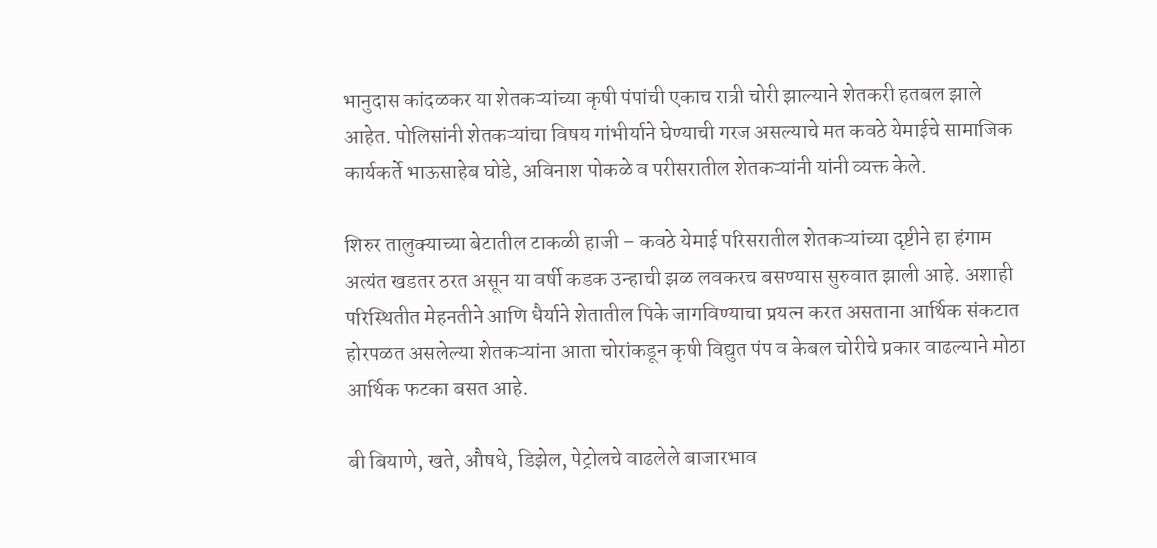भानुदास कांदळकर या शेतकऱ्यांच्या कृषी पंपांची एकाच रात्री चोरी झाल्याने शेतकरी हतबल झाले आहेत. पोलिसांनी शेतकऱ्यांचा विषय गांभीर्याने घेण्याची गरज असल्याचे मत कवठे येमाईचे सामाजिक कार्यकर्ते भाऊसाहेब घोडे, अविनाश पोकळे व परीसरातील शेतकऱ्यांनी यांनी व्यक्त केले.

शिरुर तालुक्याच्या बेटातील टाकळी हाजी – कवठे येमाई परिसरातील शेतकऱ्यांच्या दृष्टीने हा हंगाम अत्यंत खडतर ठरत असून या वर्षी कडक उन्हाची झळ लवकरच बसण्यास सुरुवात झाली आहे. अशाही परिस्थितीत मेहनतीने आणि धैर्याने शेतातील पिके जागविण्याचा प्रयत्न करत असताना आर्थिक संकटात होरपळत असलेल्या शेतकऱ्यांना आता चोरांकडून कृषी विद्युत पंप व केबल चोरीचे प्रकार वाढल्याने मोठा आर्थिक फटका बसत आहे.

बी बियाणे, खते, औषधे, डिझेल, पेट्रोलचे वाढलेले बाजारभाव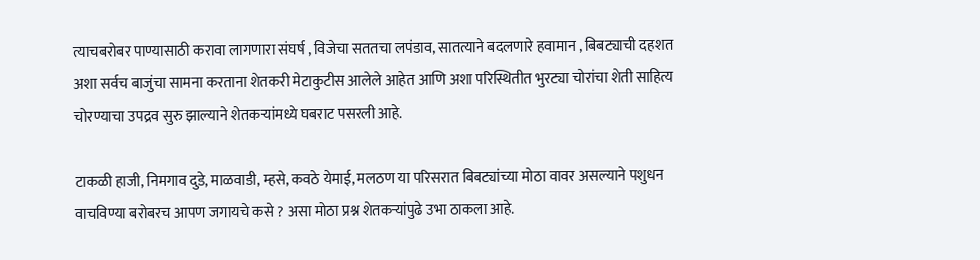त्याचबरोबर पाण्यासाठी करावा लागणारा संघर्ष , विजेचा सततचा लपंडाव, सातत्याने बदलणारे हवामान , बिबट्याची दहशत अशा सर्वच बाजुंचा सामना करताना शेतकरी मेटाकुटीस आलेले आहेत आणि अशा परिस्थितीत भुरट्या चोरांचा शेती साहित्य चोरण्याचा उपद्रव सुरु झाल्याने शेतकऱ्यांमध्ये घबराट पसरली आहे.

टाकळी हाजी, निमगाव दुडे, माळवाडी, म्हसे, कवठे येमाई, मलठण या परिसरात बिबट्यांच्या मोठा वावर असल्याने पशुधन वाचविण्या बरोबरच आपण जगायचे कसे ? असा मोठा प्रश्न शेतकऱ्यांपुढे उभा ठाकला आहे.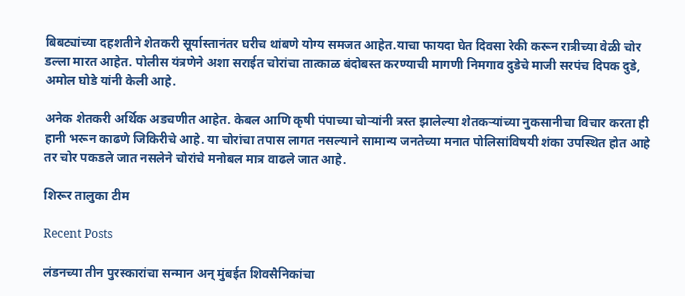बिबट्यांच्या दहशतीने शेतकरी सूर्यास्तानंतर घरीच थांबणे योग्य समजत आहेत.याचा फायदा घेत दिवसा रेकी करून रात्रीच्या वेळी चोर डल्ला मारत आहेत. पोलीस यंत्रणेने अशा सराईत चोरांचा तात्काळ बंदोबस्त करण्याची मागणी निमगाव दुडेचे माजी सरपंच दिपक दुडे, अमोल घोडे यांनी केली आहे.

अनेक शेतकरी अर्थिक अडचणीत आहेत. केबल आणि कृषी पंपाच्या चोऱ्यांनी त्रस्त झालेल्या शेतकऱ्यांच्या नुकसानीचा विचार करता ही हानी भरून काढणे जिकिरीचे आहे. या चोरांचा तपास लागत नसल्याने सामान्य जनतेच्या मनात पोलिसांविषयी शंका उपस्थित होत आहे तर चोर पकडले जात नसलेने चोरांचे मनोबल मात्र वाढले जात आहे.

शिरूर तालुका टीम

Recent Posts

लंडनच्या तीन पुरस्कारांचा सन्मान अन् मुंबईत शिवसैनिकांचा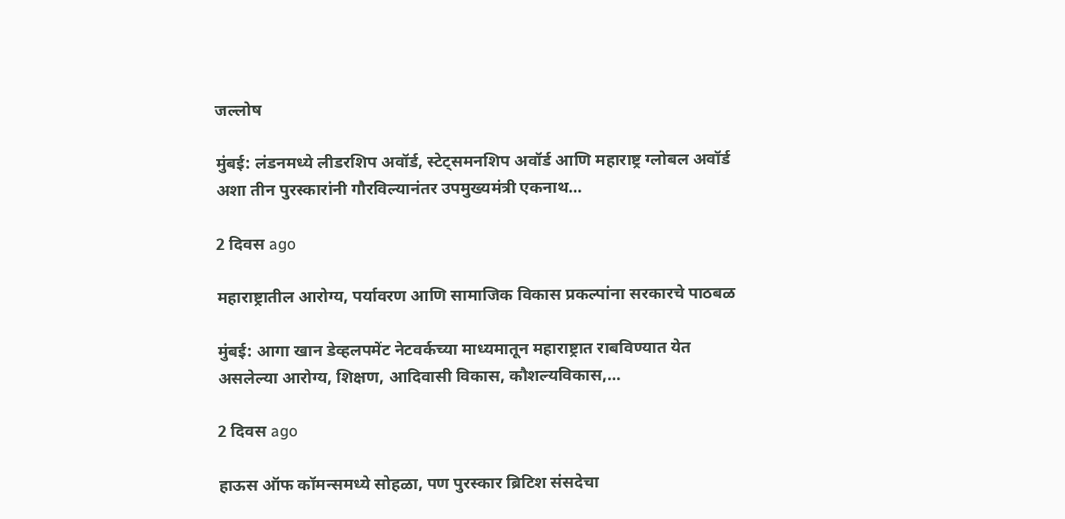जल्लोष

मुंबई: लंडनमध्ये लीडरशिप अवॉर्ड, स्टेट्समनशिप अवॉर्ड आणि महाराष्ट्र ग्लोबल अवॉर्ड अशा तीन पुरस्कारांनी गौरविल्यानंतर उपमुख्यमंत्री एकनाथ…

2 दिवस ago

महाराष्ट्रातील आरोग्य, पर्यावरण आणि सामाजिक विकास प्रकल्पांना सरकारचे पाठबळ

मुंबई: आगा खान डेव्हलपमेंट नेटवर्कच्या माध्यमातून महाराष्ट्रात राबविण्यात येत असलेल्या आरोग्य, शिक्षण, आदिवासी विकास, कौशल्यविकास,…

2 दिवस ago

हाऊस ऑफ कॉमन्समध्ये सोहळा, पण पुरस्कार ब्रिटिश संसदेचा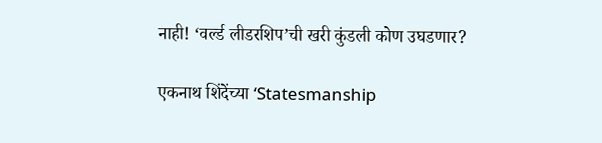नाही! ‘वर्ल्ड लीडरशिप’ची खरी कुंडली कोण उघडणार?

एकनाथ शिंदेंच्या ‘Statesmanship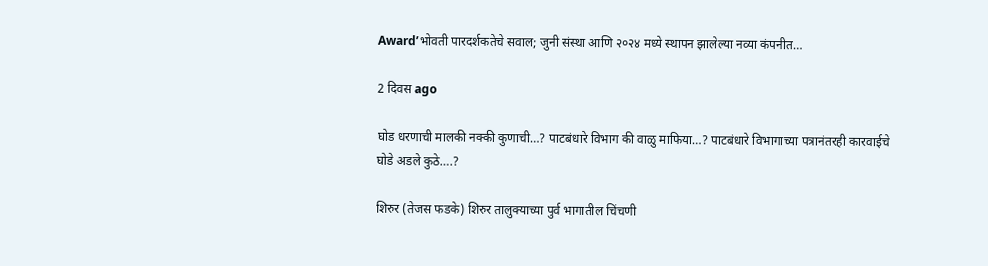Award’भोवती पारदर्शकतेचे सवाल; जुनी संस्था आणि २०२४ मध्ये स्थापन झालेल्या नव्या कंपनीत…

2 दिवस ago

घोड धरणाची मालकी नक्की कुणाची…? पाटबंधारे विभाग की वाळु माफिया…? पाटबंधारे विभागाच्या पत्रानंतरही कारवाईचे घोडे अडले कुठे….?

शिरुर (तेजस फडके) शिरुर तालुक्याच्या पुर्व भागातील चिंचणी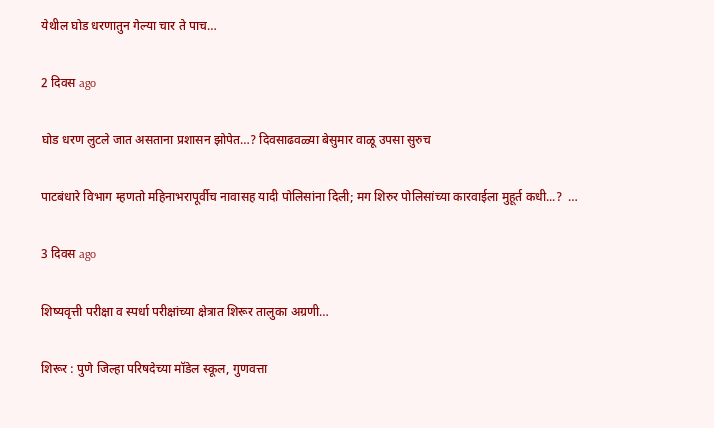येथील घोड धरणातुन गेल्या चार ते पाच…

2 दिवस ago

घोड धरण लुटले जात असताना प्रशासन झोपेत…? दिवसाढवळ्या बेसुमार वाळू उपसा सुरुच

पाटबंधारे विभाग म्हणतो महिनाभरापूर्वीच नावासह यादी पोलिसांना दिली; मग शिरुर पोलिसांच्या कारवाईला मुहूर्त कधी...?  …

3 दिवस ago

शिष्यवृत्ती परीक्षा व स्पर्धा परीक्षांच्या क्षेत्रात शिरूर तालुका अग्रणी…

शिरूर : पुणे जिल्हा परिषदेच्या मॉडेल स्कूल, गुणवत्ता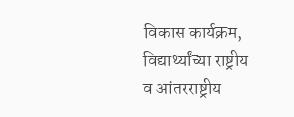विकास कार्यक्रम, विद्यार्थ्यांच्या राष्ट्रीय व आंतरराष्ट्रीय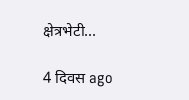क्षेत्रभेटी…

4 दिवस ago